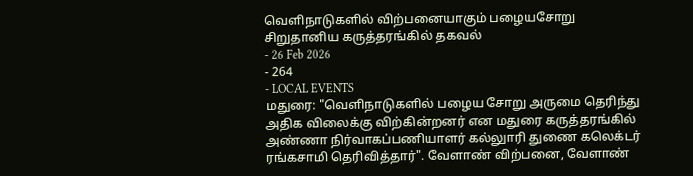வெளிநாடுகளில் விற்பனையாகும் பழையசோறு சிறுதானிய கருத்தரங்கில் தகவல்
- 26 Feb 2026
- 264
- LOCAL EVENTS
மதுரை: "வெளிநாடுகளில் பழைய சோறு அருமை தெரிந்து அதிக விலைக்கு விற்கின்றனர் என மதுரை கருத்தரங்கில் அண்ணா நிர்வாகப்பணியாளர் கல்லுாரி துணை கலெக்டர் ரங்கசாமி தெரிவித்தார்". வேளாண் விற்பனை, வேளாண்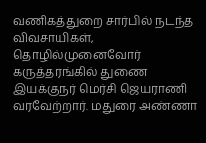வணிகத்துறை சார்பில் நடந்த விவசாயிகள், தொழில்முனைவோர் கருத்தரங்கில் துணை இயக்குநர் மெர்சி ஜெயராணி வரவேற்றார். மதுரை அண்ணா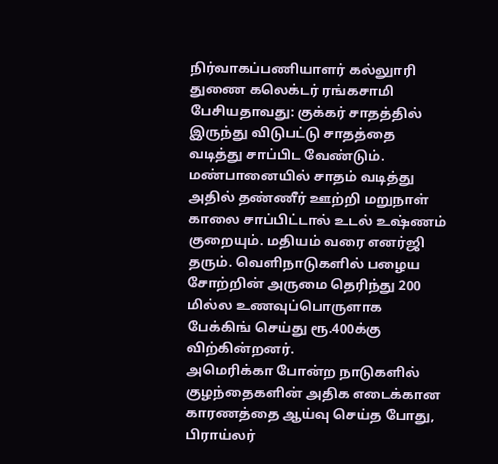நிர்வாகப்பணியாளர் கல்லுாரி துணை கலெக்டர் ரங்கசாமி பேசியதாவது: குக்கர் சாதத்தில் இருந்து விடுபட்டு சாதத்தை வடித்து சாப்பிட வேண்டும். மண்பானையில் சாதம் வடித்து அதில் தண்ணீர் ஊற்றி மறுநாள் காலை சாப்பிட்டால் உடல் உஷ்ணம் குறையும். மதியம் வரை எனர்ஜி தரும். வெளிநாடுகளில் பழைய சோற்றின் அருமை தெரிந்து 200 மில்ல உணவுப்பொருளாக பேக்கிங் செய்து ரூ.400க்கு விற்கின்றனர்.
அமெரிக்கா போன்ற நாடுகளில் குழந்தைகளின் அதிக எடைக்கான காரணத்தை ஆய்வு செய்த போது, பிராய்லர்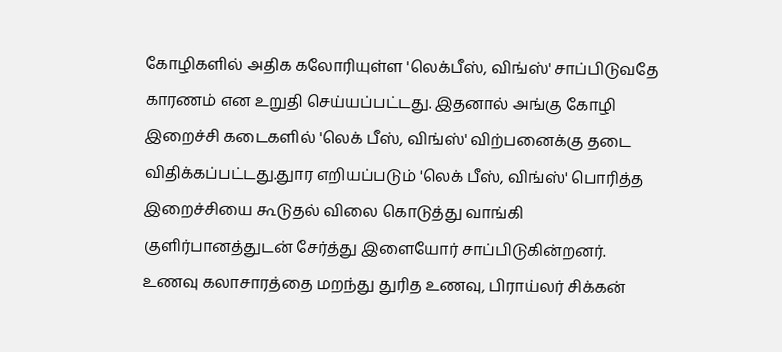கோழிகளில் அதிக கலோரியுள்ள 'லெக்பீஸ், விங்ஸ்' சாப்பிடுவதே காரணம் என உறுதி செய்யப்பட்டது. இதனால் அங்கு கோழி இறைச்சி கடைகளில் 'லெக் பீஸ், விங்ஸ்' விற்பனைக்கு தடை விதிக்கப்பட்டது.துார எறியப்படும் 'லெக் பீஸ், விங்ஸ்' பொரித்த இறைச்சியை கூடுதல் விலை கொடுத்து வாங்கி குளிர்பானத்துடன் சேர்த்து இளையோர் சாப்பிடுகின்றனர். உணவு கலாசாரத்தை மறந்து துரித உணவு, பிராய்லர் சிக்கன்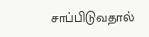சாப்பிடுவதால்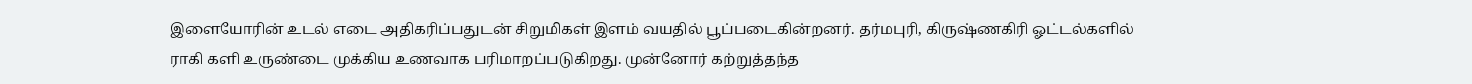இளையோரின் உடல் எடை அதிகரிப்பதுடன் சிறுமிகள் இளம் வயதில் பூப்படைகின்றனர். தர்மபுரி, கிருஷ்ணகிரி ஓட்டல்களில் ராகி களி உருண்டை முக்கிய உணவாக பரிமாறப்படுகிறது. முன்னோர் கற்றுத்தந்த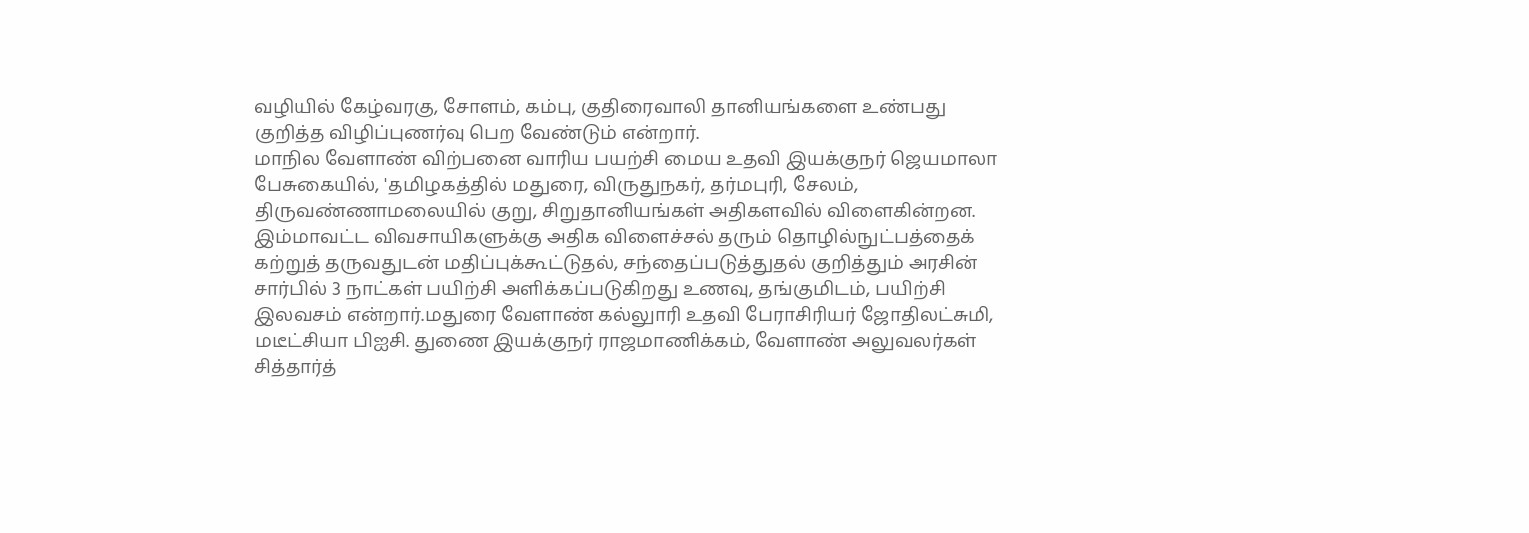வழியில் கேழ்வரகு, சோளம், கம்பு, குதிரைவாலி தானியங்களை உண்பது குறித்த விழிப்புணர்வு பெற வேண்டும் என்றார்.
மாநில வேளாண் விற்பனை வாரிய பயற்சி மைய உதவி இயக்குநர் ஜெயமாலா பேசுகையில், 'தமிழகத்தில் மதுரை, விருதுநகர், தர்மபுரி, சேலம், திருவண்ணாமலையில் குறு, சிறுதானியங்கள் அதிகளவில் விளைகின்றன. இம்மாவட்ட விவசாயிகளுக்கு அதிக விளைச்சல் தரும் தொழில்நுட்பத்தைக் கற்றுத் தருவதுடன் மதிப்புக்கூட்டுதல், சந்தைப்படுத்துதல் குறித்தும் அரசின் சார்பில் 3 நாட்கள் பயிற்சி அளிக்கப்படுகிறது உணவு, தங்குமிடம், பயிற்சி இலவசம் என்றார்.மதுரை வேளாண் கல்லுாரி உதவி பேராசிரியர் ஜோதிலட்சுமி, மடீட்சியா பிஐசி. துணை இயக்குநர் ராஜமாணிக்கம், வேளாண் அலுவலர்கள் சித்தார்த்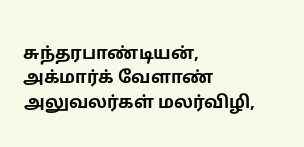சுந்தரபாண்டியன், அக்மார்க் வேளாண் அலுவலர்கள் மலர்விழி,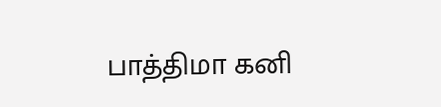பாத்திமா கனி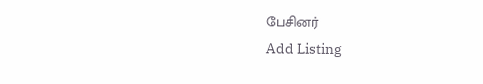பேசினர்
Add Listing